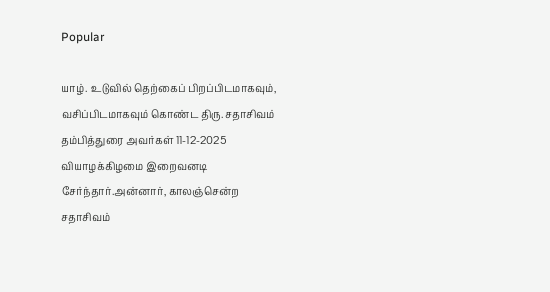Popular

யாழ். உடுவில் தெற்கைப் பிறப்பிடமாகவும், வசிப்பிடமாகவும் கொண்ட திரு. சதாசிவம் தம்பித்துரை அவர்கள் 11-12-2025 வியாழக்கிழமை இறைவனடி சேர்ந்தார்.அன்னார், காலஞ்சென்ற சதாசிவம்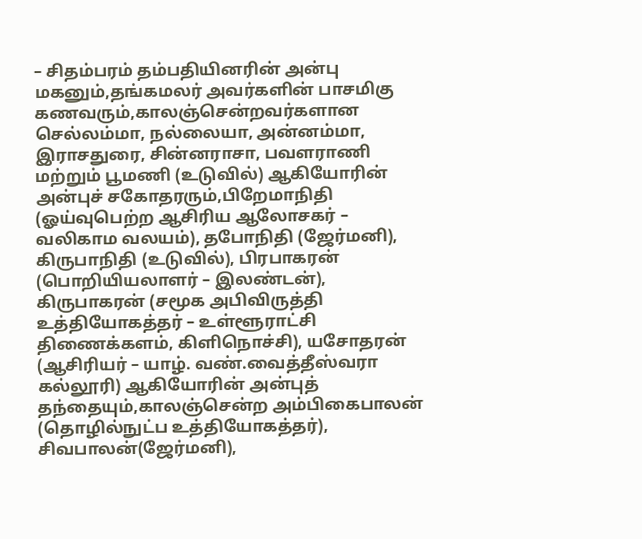– சிதம்பரம் தம்பதியினரின் அன்பு மகனும்,தங்கமலர் அவர்களின் பாசமிகு கணவரும்,காலஞ்சென்றவர்களான செல்லம்மா, நல்லையா, அன்னம்மா, இராசதுரை, சின்னராசா, பவளராணி மற்றும் பூமணி (உடுவில்) ஆகியோரின் அன்புச் சகோதரரும்,பிறேமாநிதி (ஓய்வுபெற்ற ஆசிரிய ஆலோசகர் – வலிகாம வலயம்), தபோநிதி (ஜேர்மனி), கிருபாநிதி (உடுவில்), பிரபாகரன் (பொறியியலாளர் – இலண்டன்), கிருபாகரன் (சமூக அபிவிருத்தி உத்தியோகத்தர் – உள்ளூராட்சி திணைக்களம், கிளிநொச்சி), யசோதரன் (ஆசிரியர் – யாழ். வண்.வைத்தீஸ்வரா கல்லூரி) ஆகியோரின் அன்புத் தந்தையும்,காலஞ்சென்ற அம்பிகைபாலன் (தொழில்நுட்ப உத்தியோகத்தர்), சிவபாலன்(ஜேர்மனி),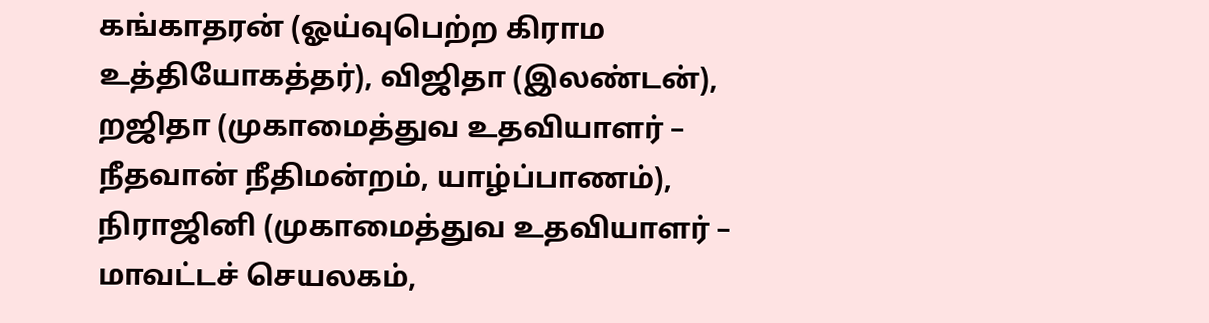கங்காதரன் (ஓய்வுபெற்ற கிராம உத்தியோகத்தர்), விஜிதா (இலண்டன்), றஜிதா (முகாமைத்துவ உதவியாளர் – நீதவான் நீதிமன்றம், யாழ்ப்பாணம்), நிராஜினி (முகாமைத்துவ உதவியாளர் – மாவட்டச் செயலகம்,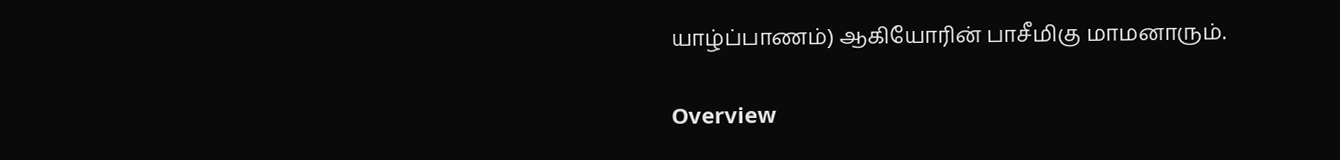யாழ்ப்பாணம்) ஆகியோரின் பாசீமிகு மாமனாரும்.

Overview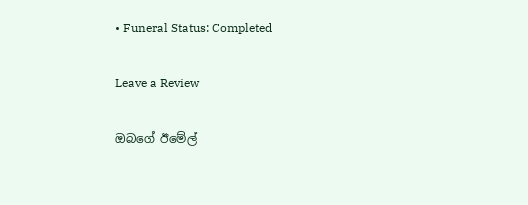• Funeral Status: Completed

Leave a Review

ඔබගේ ඊමේල්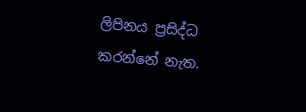ලිපිනය ප්‍රසිද්ධ කරන්නේ නැත.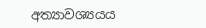අත්‍යාවශ්‍යයය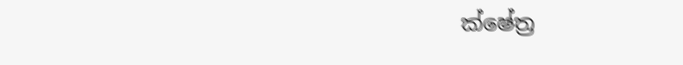ක්ෂේත්‍ර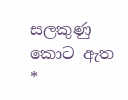සලකුණු කොට ඇත *